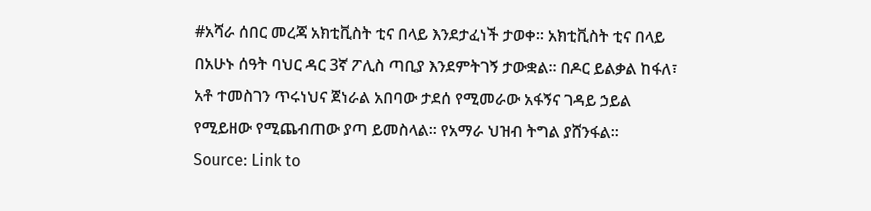#አሻራ ሰበር መረጃ አክቲቪስት ቲና በላይ እንደታፈነች ታወቀ። አክቲቪስት ቲና በላይ በአሁኑ ሰዓት ባህር ዳር 3ኛ ፖሊስ ጣቢያ እንደምትገኝ ታውቋል። በዶር ይልቃል ከፋለ፣ አቶ ተመስገን ጥሩነህና ጀነራል አበባው ታደሰ የሚመራው አፋኝና ገዳይ ኃይል የሚይዘው የሚጨብጠው ያጣ ይመስላል። የአማራ ህዝብ ትግል ያሸንፋል።
Source: Link to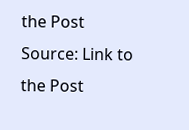the Post
Source: Link to the Post